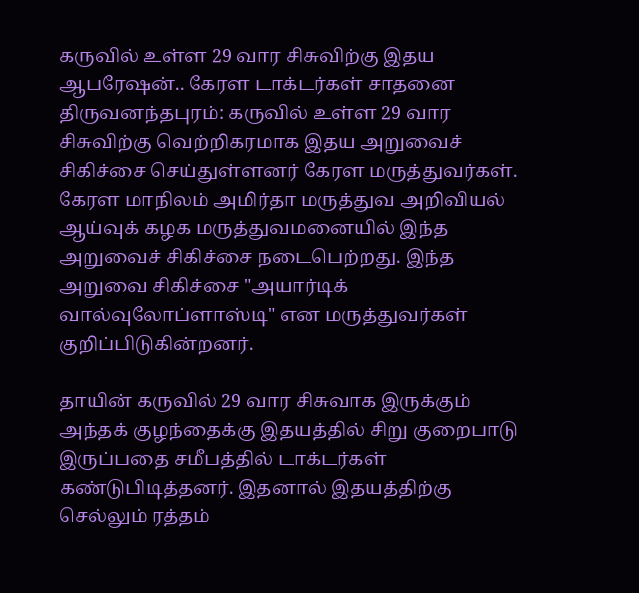கருவில் உள்ள 29 வார சிசுவிற்கு இதய ஆபரேஷன்.. கேரள டாக்டர்கள் சாதனை
திருவனந்தபுரம்: கருவில் உள்ள 29 வார சிசுவிற்கு வெற்றிகரமாக இதய அறுவைச் சிகிச்சை செய்துள்ளனர் கேரள மருத்துவர்கள்.
கேரள மாநிலம் அமிர்தா மருத்துவ அறிவியல் ஆய்வுக் கழக மருத்துவமனையில் இந்த அறுவைச் சிகிச்சை நடைபெற்றது. இந்த அறுவை சிகிச்சை "அயார்டிக் வால்வுலோப்ளாஸ்டி" என மருத்துவர்கள் குறிப்பிடுகின்றனர்.

தாயின் கருவில் 29 வார சிசுவாக இருக்கும் அந்தக் குழந்தைக்கு இதயத்தில் சிறு குறைபாடு இருப்பதை சமீபத்தில் டாக்டர்கள் கண்டுபிடித்தனர். இதனால் இதயத்திற்கு செல்லும் ரத்தம்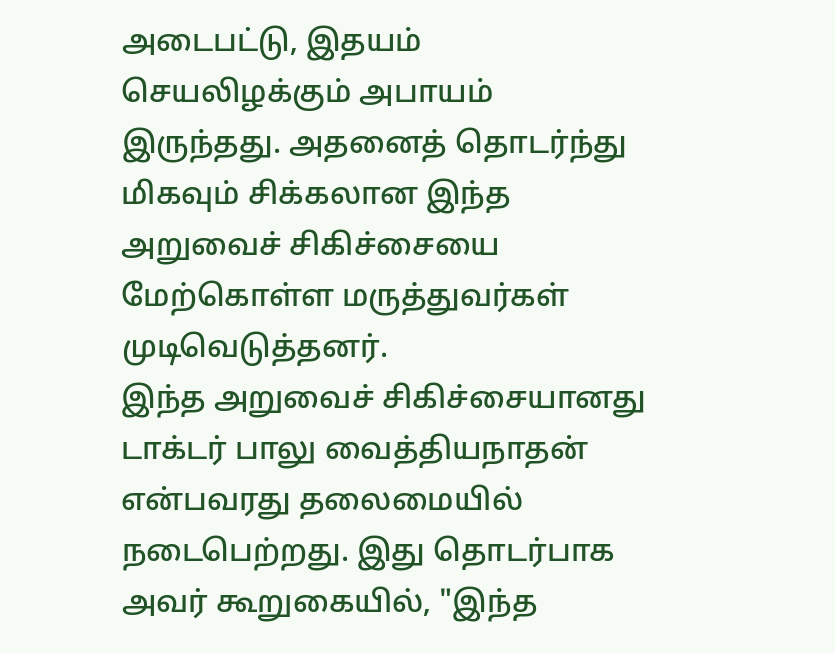அடைபட்டு, இதயம் செயலிழக்கும் அபாயம் இருந்தது. அதனைத் தொடர்ந்து மிகவும் சிக்கலான இந்த அறுவைச் சிகிச்சையை மேற்கொள்ள மருத்துவர்கள் முடிவெடுத்தனர்.
இந்த அறுவைச் சிகிச்சையானது டாக்டர் பாலு வைத்தியநாதன் என்பவரது தலைமையில் நடைபெற்றது. இது தொடர்பாக அவர் கூறுகையில், "இந்த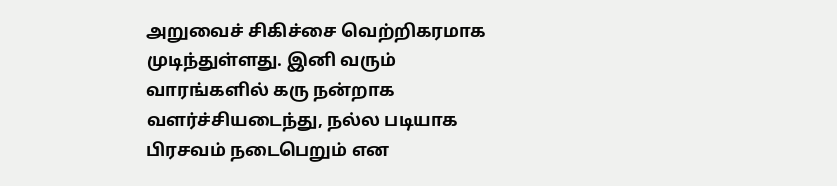அறுவைச் சிகிச்சை வெற்றிகரமாக முடிந்துள்ளது. இனி வரும் வாரங்களில் கரு நன்றாக வளர்ச்சியடைந்து, நல்ல படியாக பிரசவம் நடைபெறும் என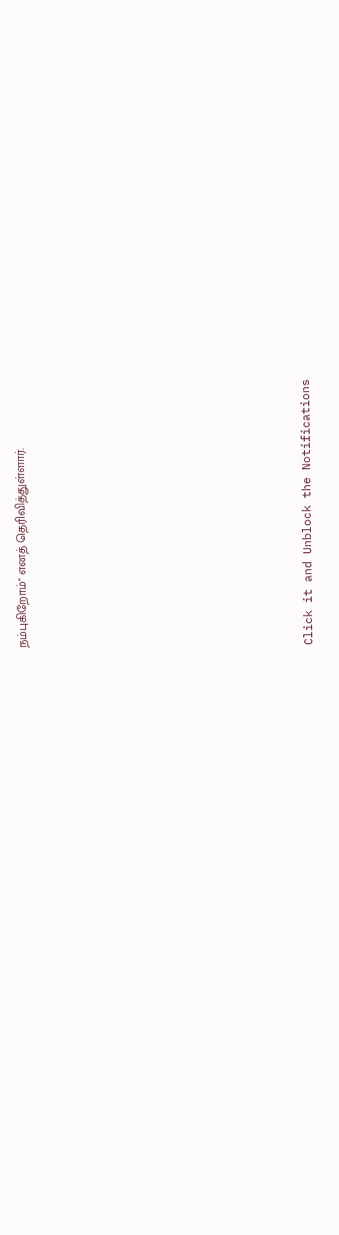நம்புகிறோம்" எனத் தெரிவித்துள்ளார்.












Click it and Unblock the Notifications